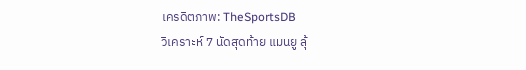เครดิตภาพ: TheSportsDB
วิเคราะห์ 7 นัดสุดท้าย แมนยู ลุ้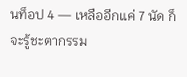นท็อป 4 — เหลืออีกแค่ 7 นัด ก็จะรู้ชะตากรรม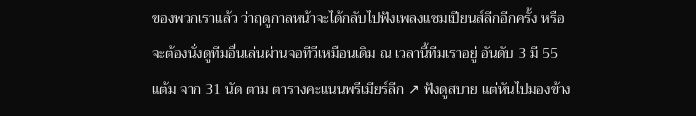ของพวกเราแล้ว ว่าฤดูกาลหน้าจะได้กลับไปฟังเพลงแชมเปียนส์ลีกอีกครั้ง หรือจะต้องนั่งดูทีมอื่นเล่นผ่านจอทีวีเหมือนเดิม ณ เวลานี้ทีมเราอยู่ อันดับ 3 มี 55 แต้ม จาก 31 นัด ตาม ตารางคะแนนพรีเมียร์ลีก ↗ ฟังดูสบาย แต่หันไปมองข้าง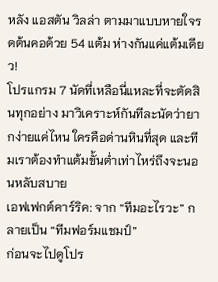หลัง แอสตัน วิลล่า ตามมาแบบหายใจรดต้นคอด้วย 54 แต้ม ห่างกันแค่แต้มเดียว!
โปรแกรม 7 นัดที่เหลือนี่แหละที่จะตัดสินทุกอย่าง มาวิเคราะห์กันทีละนัดว่ายากง่ายแค่ไหน ใครคือด่านหินที่สุด และทีมเราต้องทำแต้มขั้นต่ำเท่าไหร่ถึงจะนอนหลับสบาย
เอฟเฟกต์คาร์ริค: จาก “ทีมอะไรวะ” กลายเป็น “ทีมฟอร์มแชมป์”
ก่อนจะไปดูโปร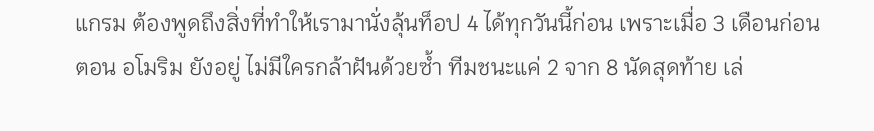แกรม ต้องพูดถึงสิ่งที่ทำให้เรามานั่งลุ้นท็อป 4 ได้ทุกวันนี้ก่อน เพราะเมื่อ 3 เดือนก่อนตอน อโมริม ยังอยู่ ไม่มีใครกล้าฝันด้วยซ้ำ ทีมชนะแค่ 2 จาก 8 นัดสุดท้าย เล่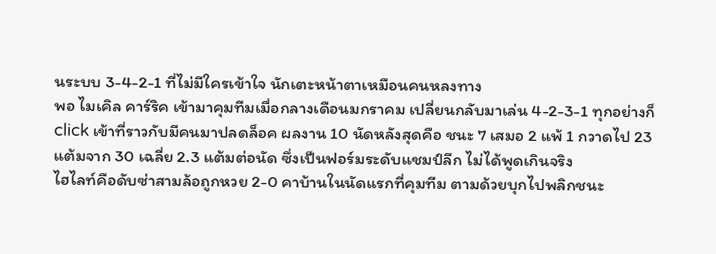นระบบ 3-4-2-1 ที่ไม่มีใครเข้าใจ นักเตะหน้าตาเหมือนคนหลงทาง
พอ ไมเคิล คาร์ริค เข้ามาคุมทีมเมื่อกลางเดือนมกราคม เปลี่ยนกลับมาเล่น 4-2-3-1 ทุกอย่างก็ click เข้าที่ราวกับมีคนมาปลดล็อค ผลงาน 10 นัดหลังสุดคือ ชนะ 7 เสมอ 2 แพ้ 1 กวาดไป 23 แต้มจาก 30 เฉลี่ย 2.3 แต้มต่อนัด ซึ่งเป็นฟอร์มระดับแชมป์ลีก ไม่ได้พูดเกินจริง
ไฮไลท์คือดับซ่าสามล้อถูกหวย 2-0 คาบ้านในนัดแรกที่คุมทีม ตามด้วยบุกไปพลิกชนะ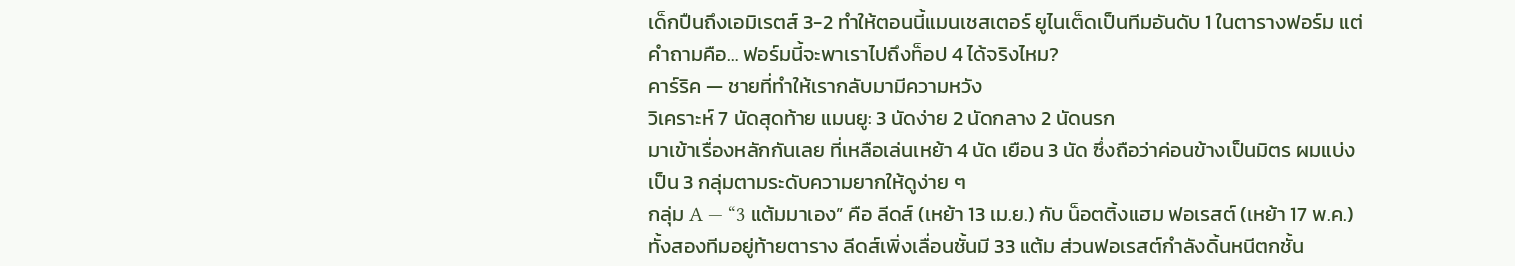เด็กปืนถึงเอมิเรตส์ 3-2 ทำให้ตอนนี้แมนเชสเตอร์ ยูไนเต็ดเป็นทีมอันดับ 1 ในตารางฟอร์ม แต่คำถามคือ… ฟอร์มนี้จะพาเราไปถึงท็อป 4 ได้จริงไหม?
คาร์ริค — ชายที่ทำให้เรากลับมามีความหวัง
วิเคราะห์ 7 นัดสุดท้าย แมนยู: 3 นัดง่าย 2 นัดกลาง 2 นัดนรก
มาเข้าเรื่องหลักกันเลย ที่เหลือเล่นเหย้า 4 นัด เยือน 3 นัด ซึ่งถือว่าค่อนข้างเป็นมิตร ผมแบ่งเป็น 3 กลุ่มตามระดับความยากให้ดูง่าย ๆ
กลุ่ม A — “3 แต้มมาเอง” คือ ลีดส์ (เหย้า 13 เม.ย.) กับ น็อตติ้งแฮม ฟอเรสต์ (เหย้า 17 พ.ค.) ทั้งสองทีมอยู่ท้ายตาราง ลีดส์เพิ่งเลื่อนชั้นมี 33 แต้ม ส่วนฟอเรสต์กำลังดิ้นหนีตกชั้น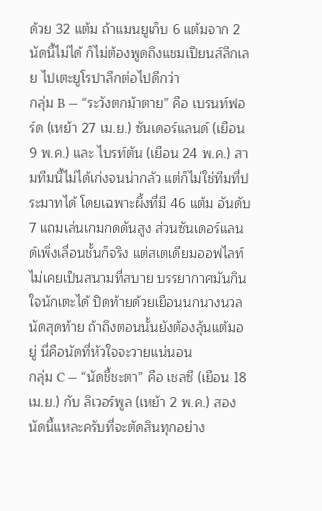ด้วย 32 แต้ม ถ้าแมนยูเก็บ 6 แต้มจาก 2 นัดนี้ไม่ได้ ก็ไม่ต้องพูดถึงแชมเปียนส์ลีกเลย ไปเตะยูโรปาลีกต่อไปดีกว่า
กลุ่ม B — “ระวังตกม้าตาย” คือ เบรนท์ฟอร์ด (เหย้า 27 เม.ย.) ซันเดอร์แลนด์ (เยือน 9 พ.ค.) และ ไบรท์ตัน (เยือน 24 พ.ค.) สามทีมนี้ไม่ได้เก่งจนน่ากลัว แต่ก็ไม่ใช่ทีมที่ประมาทได้ โดยเฉพาะผึ้งที่มี 46 แต้ม อันดับ 7 แถมเล่นเกมกดดันสูง ส่วนซันเดอร์แลนด์เพิ่งเลื่อนชั้นก็จริง แต่สเตเดียมออฟไลท์ไม่เคยเป็นสนามที่สบาย บรรยากาศมันกินใจนักเตะได้ ปิดท้ายด้วยเยือนนกนางนวลนัดสุดท้าย ถ้าถึงตอนนั้นยังต้องลุ้นแต้มอยู่ นี่คือนัดที่หัวใจจะวายแน่นอน
กลุ่ม C — “นัดชี้ชะตา” คือ เชลซี (เยือน 18 เม.ย.) กับ ลิเวอร์พูล (เหย้า 2 พ.ค.) สองนัดนี้แหละครับที่จะตัดสินทุกอย่าง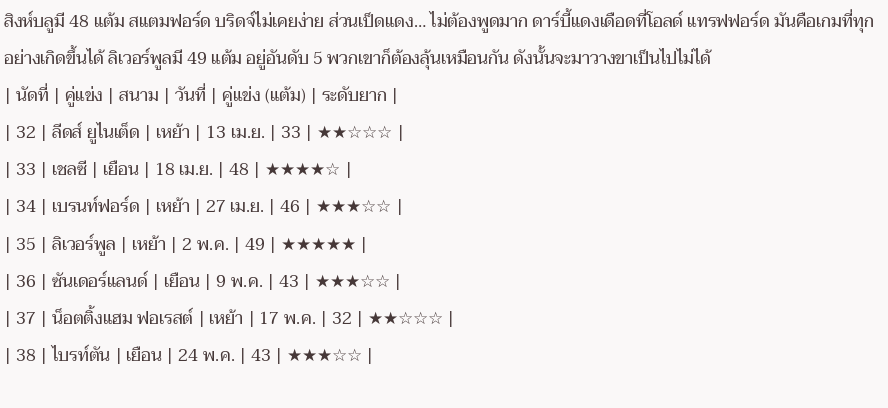สิงห์บลูมี 48 แต้ม สแตมฟอร์ด บริดจ์ไม่เคยง่าย ส่วนเป็ดแดง… ไม่ต้องพูดมาก ดาร์บี้แดงเดือดที่โอลด์ แทรฟฟอร์ด มันคือเกมที่ทุกอย่างเกิดขึ้นได้ ลิเวอร์พูลมี 49 แต้ม อยู่อันดับ 5 พวกเขาก็ต้องลุ้นเหมือนกัน ดังนั้นจะมาวางขาเป็นไปไม่ได้
| นัดที่ | คู่แข่ง | สนาม | วันที่ | คู่แข่ง (แต้ม) | ระดับยาก |
| 32 | ลีดส์ ยูไนเต็ด | เหย้า | 13 เม.ย. | 33 | ★★☆☆☆ |
| 33 | เชลซี | เยือน | 18 เม.ย. | 48 | ★★★★☆ |
| 34 | เบรนท์ฟอร์ด | เหย้า | 27 เม.ย. | 46 | ★★★☆☆ |
| 35 | ลิเวอร์พูล | เหย้า | 2 พ.ค. | 49 | ★★★★★ |
| 36 | ซันเดอร์แลนด์ | เยือน | 9 พ.ค. | 43 | ★★★☆☆ |
| 37 | น็อตติ้งแฮม ฟอเรสต์ | เหย้า | 17 พ.ค. | 32 | ★★☆☆☆ |
| 38 | ไบรท์ตัน | เยือน | 24 พ.ค. | 43 | ★★★☆☆ |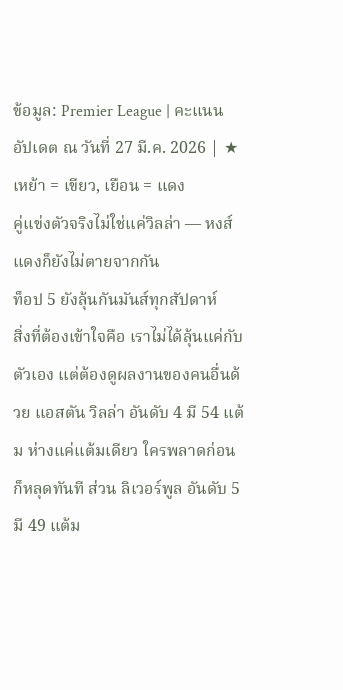ข้อมูล: Premier League | คะแนนอัปเดต ณ วันที่ 27 มี.ค. 2026 | ★ เหย้า = เขียว, เยือน = แดง
คู่แข่งตัวจริงไม่ใช่แค่วิลล่า — หงส์แดงก็ยังไม่ตายจากกัน
ท็อป 5 ยังลุ้นกันมันส์ทุกสัปดาห์
สิ่งที่ต้องเข้าใจคือ เราไม่ได้ลุ้นแค่กับตัวเอง แต่ต้องดูผลงานของคนอื่นด้วย แอสตัน วิลล่า อันดับ 4 มี 54 แต้ม ห่างแค่แต้มเดียว ใครพลาดก่อนก็หลุดทันที ส่วน ลิเวอร์พูล อันดับ 5 มี 49 แต้ม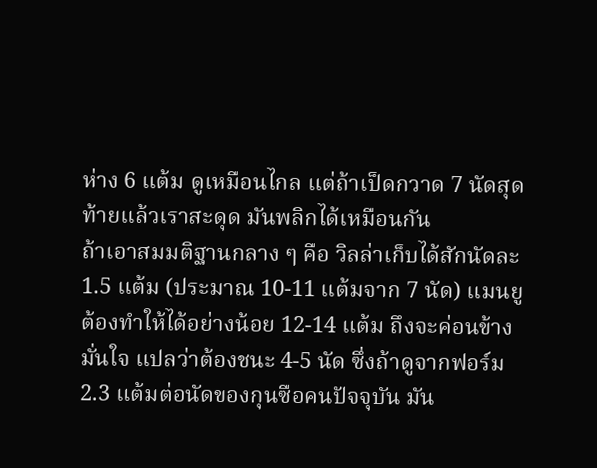ห่าง 6 แต้ม ดูเหมือนไกล แต่ถ้าเป็ดกวาด 7 นัดสุดท้ายแล้วเราสะดุด มันพลิกได้เหมือนกัน
ถ้าเอาสมมติฐานกลาง ๆ คือ วิลล่าเก็บได้สักนัดละ 1.5 แต้ม (ประมาณ 10-11 แต้มจาก 7 นัด) แมนยูต้องทำให้ได้อย่างน้อย 12-14 แต้ม ถึงจะค่อนข้างมั่นใจ แปลว่าต้องชนะ 4-5 นัด ซึ่งถ้าดูจากฟอร์ม 2.3 แต้มต่อนัดของกุนซือคนปัจจุบัน มัน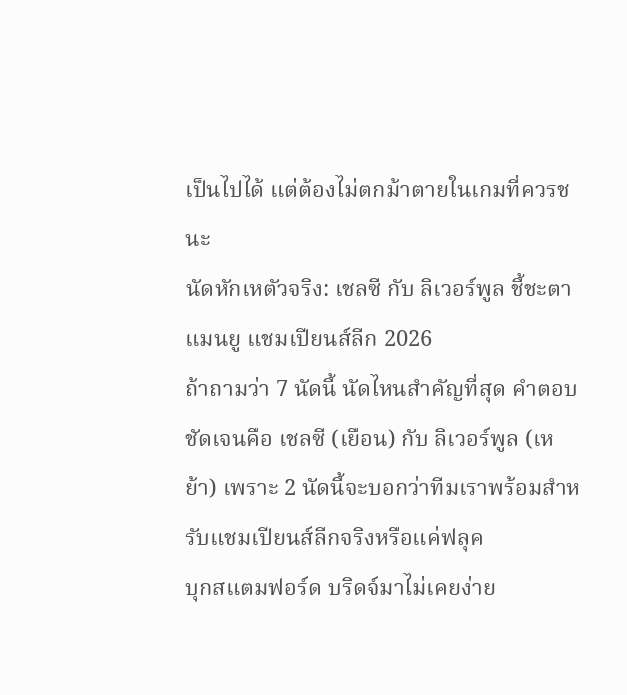เป็นไปได้ แต่ต้องไม่ตกม้าตายในเกมที่ควรชนะ
นัดหักเหตัวจริง: เชลซี กับ ลิเวอร์พูล ชี้ชะตาแมนยู แชมเปียนส์ลีก 2026
ถ้าถามว่า 7 นัดนี้ นัดไหนสำคัญที่สุด คำตอบชัดเจนคือ เชลซี (เยือน) กับ ลิเวอร์พูล (เหย้า) เพราะ 2 นัดนี้จะบอกว่าทีมเราพร้อมสำหรับแชมเปียนส์ลีกจริงหรือแค่ฟลุค
บุกสแตมฟอร์ด บริดจ์มาไม่เคยง่าย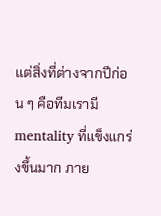แต่สิ่งที่ต่างจากปีก่อน ๆ คือทีมเรามี mentality ที่แข็งแกร่งขึ้นมาก ภาย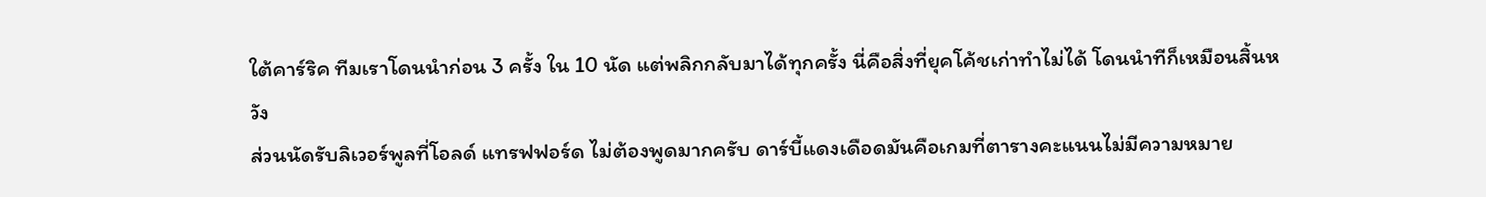ใต้คาร์ริค ทีมเราโดนนำก่อน 3 ครั้ง ใน 10 นัด แต่พลิกกลับมาได้ทุกครั้ง นี่คือสิ่งที่ยุคโค้ชเก่าทำไม่ได้ โดนนำทีก็เหมือนสิ้นหวัง
ส่วนนัดรับลิเวอร์พูลที่โอลด์ แทรฟฟอร์ด ไม่ต้องพูดมากครับ ดาร์บี้แดงเดือดมันคือเกมที่ตารางคะแนนไม่มีความหมาย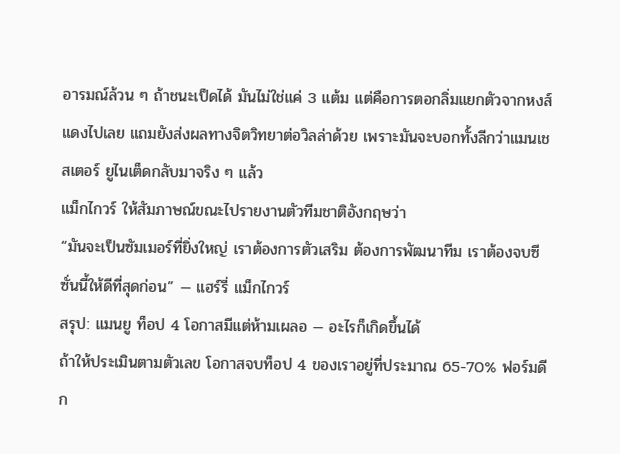อารมณ์ล้วน ๆ ถ้าชนะเป็ดได้ มันไม่ใช่แค่ 3 แต้ม แต่คือการตอกลิ่มแยกตัวจากหงส์แดงไปเลย แถมยังส่งผลทางจิตวิทยาต่อวิลล่าด้วย เพราะมันจะบอกทั้งลีกว่าแมนเชสเตอร์ ยูไนเต็ดกลับมาจริง ๆ แล้ว
แม็กไกวร์ ให้สัมภาษณ์ขณะไปรายงานตัวทีมชาติอังกฤษว่า
“มันจะเป็นซัมเมอร์ที่ยิ่งใหญ่ เราต้องการตัวเสริม ต้องการพัฒนาทีม เราต้องจบซีซั่นนี้ให้ดีที่สุดก่อน” — แฮร์รี่ แม็กไกวร์
สรุป: แมนยู ท็อป 4 โอกาสมีแต่ห้ามเผลอ — อะไรก็เกิดขึ้นได้
ถ้าให้ประเมินตามตัวเลข โอกาสจบท็อป 4 ของเราอยู่ที่ประมาณ 65-70% ฟอร์มดีก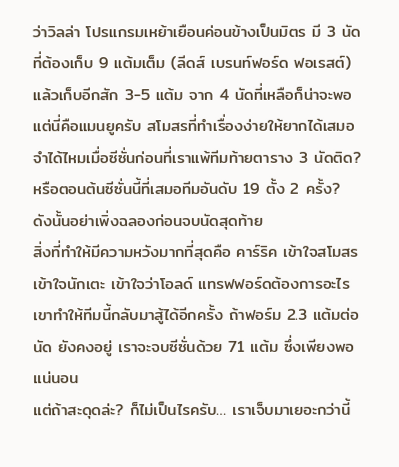ว่าวิลล่า โปรแกรมเหย้าเยือนค่อนข้างเป็นมิตร มี 3 นัดที่ต้องเก็บ 9 แต้มเต็ม (ลีดส์ เบรนท์ฟอร์ด ฟอเรสต์) แล้วเก็บอีกสัก 3-5 แต้ม จาก 4 นัดที่เหลือก็น่าจะพอ
แต่นี่คือแมนยูครับ สโมสรที่ทำเรื่องง่ายให้ยากได้เสมอ จำได้ไหมเมื่อซีซั่นก่อนที่เราแพ้ทีมท้ายตาราง 3 นัดติด? หรือตอนต้นซีซั่นนี้ที่เสมอทีมอันดับ 19 ตั้ง 2 ครั้ง? ดังนั้นอย่าเพิ่งฉลองก่อนจบนัดสุดท้าย
สิ่งที่ทำให้มีความหวังมากที่สุดคือ คาร์ริค เข้าใจสโมสร เข้าใจนักเตะ เข้าใจว่าโอลด์ แทรฟฟอร์ดต้องการอะไร เขาทำให้ทีมนี้กลับมาสู้ได้อีกครั้ง ถ้าฟอร์ม 2.3 แต้มต่อนัด ยังคงอยู่ เราจะจบซีซั่นด้วย 71 แต้ม ซึ่งเพียงพอแน่นอน
แต่ถ้าสะดุดล่ะ? ก็ไม่เป็นไรครับ… เราเจ็บมาเยอะกว่านี้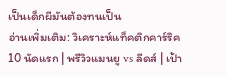เป็นเด็กผีมันต้องทนเป็น
อ่านเพิ่มเติม: วิเคราะห์แท็คติกคาร์ริค 10 นัดแรก | พรีวิวแมนยู vs ลีดส์ | เป้า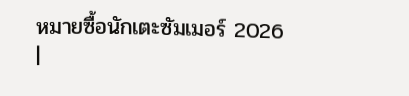หมายซื้อนักเตะซัมเมอร์ 2026 |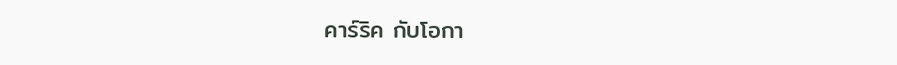คาร์ริค กับโอกา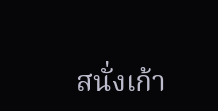สนั่งเก้า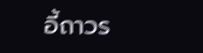อี้ถาวร